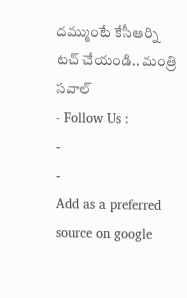దమ్ముంటే కేసీఆర్ని టచ్ చేయండి.. మంత్రి సవాల్
- Follow Us :
-
-
Add as a preferred
source on google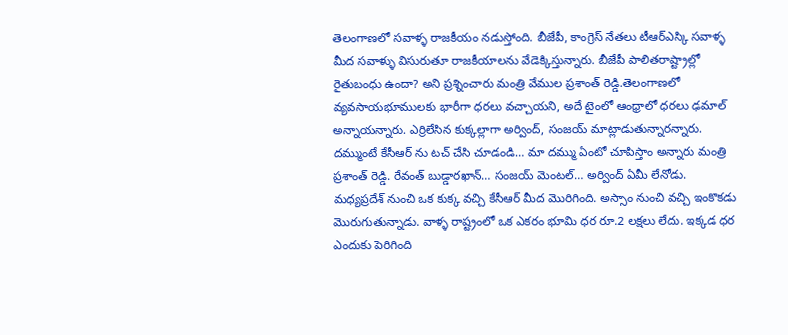తెలంగాణలో సవాళ్ళ రాజకీయం నడుస్తోంది. బీజేపీ, కాంగ్రెస్ నేతలు టీఆర్ఎస్కి సవాళ్ళ మీద సవాళ్ళు విసురుతూ రాజకీయాలను వేడెక్కిస్తున్నారు. బీజేపీ పాలితరాష్ట్రాల్లో రైతుబంధు ఉందా? అని ప్రశ్నించారు మంత్రి వేముల ప్రశాంత్ రెడ్డి.తెలంగాణలో వ్యవసాయభూములకు భారీగా ధరలు వచ్చాయని, అదే టైంలో ఆంధ్రాలో ధరలు ఢమాల్ అన్నాయన్నారు. ఎర్రిలేసిన కుక్కల్లాగా అర్వింద్, సంజయ్ మాట్లాడుతున్నారన్నారు.
దమ్ముంటే కేసీఆర్ ను టచ్ చేసి చూడండి… మా దమ్ము ఏంటో చూపిస్తాం అన్నారు మంత్రి ప్రశాంత్ రెడ్డి. రేవంత్ బుడ్డారఖాన్… సంజయ్ మెంటల్… అర్వింద్ ఏమీ లేనోడు. మధ్యప్రదేశ్ నుంచి ఒక కుక్క వచ్చి కేసీఆర్ మీద మొరిగింది. అస్సాం నుంచి వచ్చి ఇంకొకడు మొరుగుతున్నాడు. వాళ్ళ రాష్ట్రంలో ఒక ఎకరం భూమి ధర రూ.2 లక్షలు లేదు. ఇక్కడ ధర ఎందుకు పెరిగింది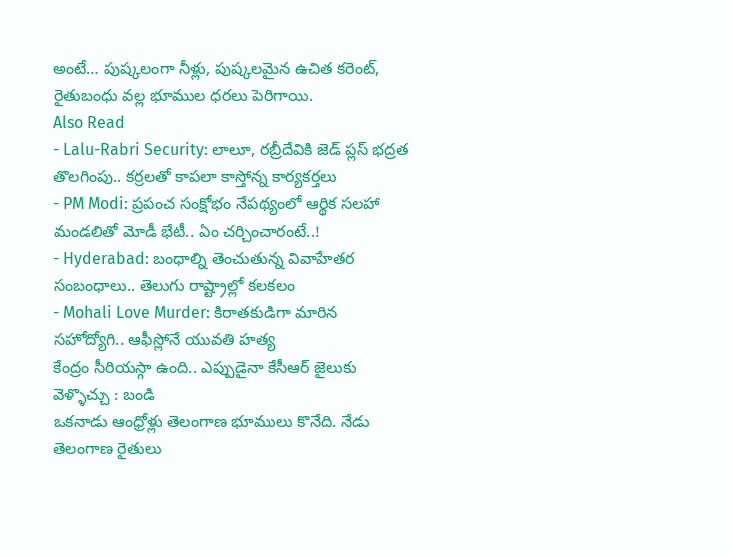అంటే… పుష్కలంగా నీళ్లు, పుష్కలమైన ఉచిత కరెంట్, రైతుబంధు వల్ల భూముల ధరలు పెరిగాయి.
Also Read
- Lalu-Rabri Security: లాలూ, రబ్రీదేవికి జెడ్ ప్లస్ భద్రత తొలగింపు.. కర్రలతో కాపలా కాస్తోన్న కార్యకర్తలు
- PM Modi: ప్రపంచ సంక్షోభం నేపథ్యంలో ఆర్థిక సలహా మండలితో మోడీ భేటీ.. ఏం చర్చించారంటే..!
- Hyderabad: బంధాల్ని తెంచుతున్న వివాహేతర సంబంధాలు.. తెలుగు రాష్ట్రాల్లో కలకలం
- Mohali Love Murder: కిరాతకుడిగా మారిన సహోద్యోగి.. ఆఫీస్లోనే యువతి హత్య
కేంద్రం సీరియస్గా ఉంది.. ఎప్పుడైనా కేసీఆర్ జైలుకు వెళ్ళొచ్చు : బండి
ఒకనాడు ఆంధ్రోళ్లు తెలంగాణ భూములు కొనేది. నేడు తెలంగాణ రైతులు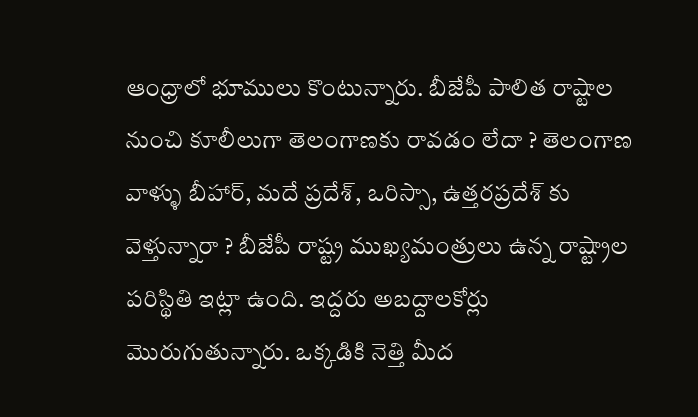ఆంధ్రాలో భూములు కొంటున్నారు. బీజేపీ పాలిత రాష్టాల నుంచి కూలీలుగా తెలంగాణకు రావడం లేదా ? తెలంగాణ వాళ్ళు బీహార్, మదే ప్రదేశ్, ఒరిస్సా, ఉత్తరప్రదేశ్ కు వెళ్తున్నారా ? బీజేపీ రాష్ట్ర ముఖ్యమంత్రులు ఉన్న రాష్ట్రాల పరిస్థితి ఇట్లా ఉంది. ఇద్దరు అబద్దాలకోర్లు మొరుగుతున్నారు. ఒక్కడికి నెత్తి మీద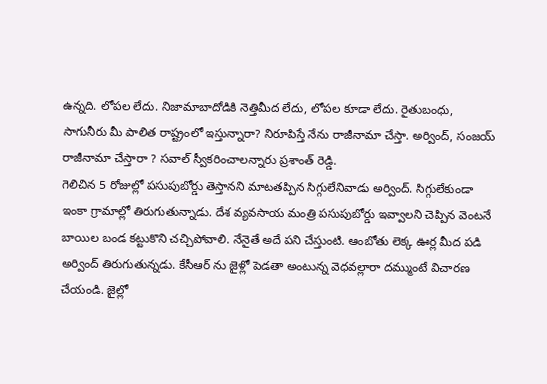ఉన్నది. లోపల లేదు. నిజామాబాదోడికి నెత్తిమీద లేదు, లోపల కూడా లేదు. రైతుబంధు, సాగునీరు మీ పాలిత రాష్ట్రంలో ఇస్తున్నారా? నిరూపిస్తే నేను రాజీనామా చేస్తా. అర్వింద్, సంజయ్ రాజీనామా చేస్తారా ? సవాల్ స్వీకరించాలన్నారు ప్రశాంత్ రెడ్డి.
గెలిచిన 5 రోజుల్లో పసుపుబోర్డు తెస్తానని మాటతప్పిన సిగ్గులేనివాడు అర్వింద్. సిగ్గులేకుండా ఇంకా గ్రామాల్లో తిరుగుతున్నాడు. దేశ వ్యవసాయ మంత్రి పసుపుబోర్డు ఇవ్వాలని చెప్పిన వెంటనే బాయిల బండ కట్టుకొని చచ్చిపోవాలి. నేనైతే అదే పని చేస్తుంటి. ఆంబోతు లెక్క ఊర్ల మీద పడి అర్వింద్ తిరుగుతున్నడు. కేసీఆర్ ను జైళ్లో పెడతా అంటున్న వెధవల్లారా దమ్ముంటే విచారణ చేయండి. జైల్లో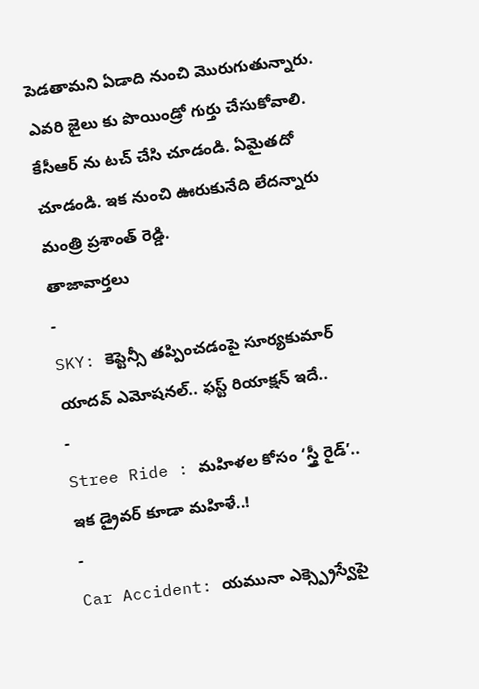పెడతామని ఏడాది నుంచి మొరుగుతున్నారు. ఎవరి జైలు కు పొయిండ్రో గుర్తు చేసుకోవాలి. కేసీఆర్ ను టచ్ చేసి చూడండి. ఏమైతదో చూడండి. ఇక నుంచి ఊరుకునేది లేదన్నారు మంత్రి ప్రశాంత్ రెడ్డి.
తాజావార్తలు
-
SKY: కెప్టెన్సీ తప్పించడంపై సూర్యకుమార్ యాదవ్ ఎమోషనల్.. ఫస్ట్ రియాక్షన్ ఇదే..
-
Stree Ride : మహిళల కోసం ‘స్త్రీ రైడ్’.. ఇక డ్రైవర్ కూడా మహిళే..!
-
Car Accident: యమునా ఎక్స్ప్రెస్వేపై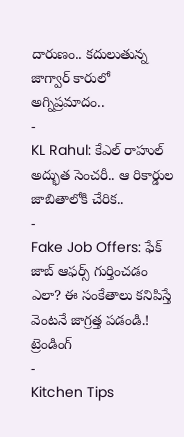దారుణం.. కదులుతున్న జాగ్వార్ కారులో అగ్నిప్రమాదం..
-
KL Rahul: కేఎల్ రాహుల్ అద్భుత సెంచరీ.. ఆ రికార్డుల జాబితాలోకి చేరిక..
-
Fake Job Offers: ఫేక్ జాబ్ ఆఫర్స్ గుర్తించడం ఎలా? ఈ సంకేతాలు కనిపిస్తే వెంటనే జాగ్రత్త పడండి.!
ట్రెండింగ్
-
Kitchen Tips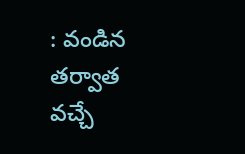: వండిన తర్వాత వచ్చే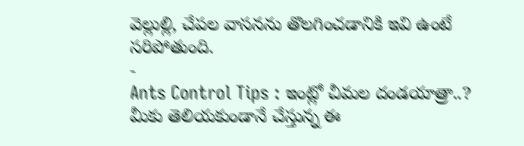వెల్లుల్లి, చేపల వాసనను తొలగించడానికి ఇవి ఉంటే సరిపోతుంది.
-
Ants Control Tips : ఇంట్లో చీమల దండయాత్రా..? మీకు తెలియకుండానే చేస్తున్న ఈ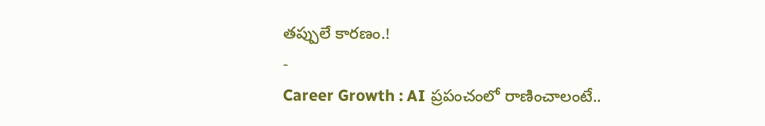తప్పులే కారణం.!
-
Career Growth : AI ప్రపంచంలో రాణించాలంటే..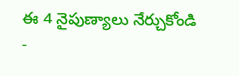ఈ 4 నైపుణ్యాలు నేర్చుకోండి
-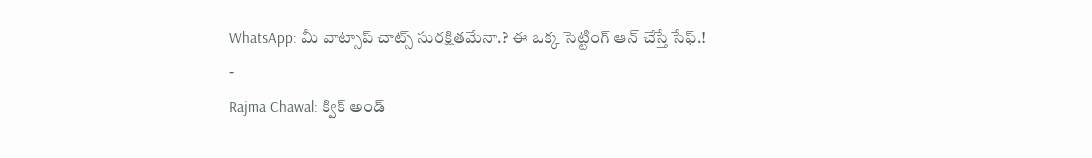WhatsApp: మీ వాట్సాప్ చాట్స్ సురక్షితమేనా.? ఈ ఒక్క సెట్టింగ్ ఆన్ చేస్తే సేఫ్.!
-
Rajma Chawal: క్విక్ అండ్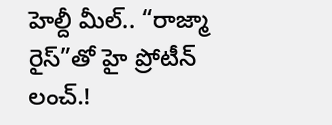హెల్దీ మీల్.. “రాజ్మా రైస్”తో హై ప్రోటీన్ లంచ్.!